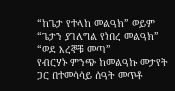“ከጌታ የተላከ መልዓክ” ወይም “ጌታን ያገለግል የነበረ መልዓክ”
“ወደ እረኞቹ መጣ”
የብርሃኑ ምንጭ ከመልዓኩ መታየት ጋር በተመሳሳይ ሰዓት መጥቶ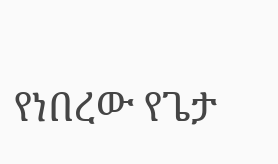የነበረው የጌታ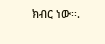ክብር ነው፡፡.